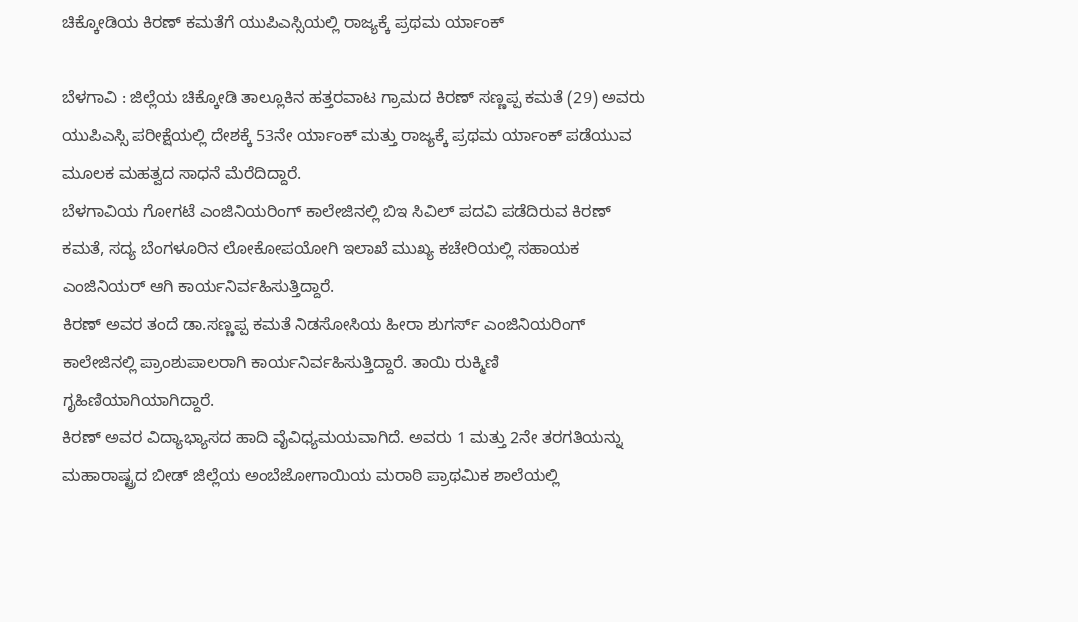ಚಿಕ್ಕೋಡಿಯ ಕಿರಣ್ ಕಮತೆಗೆ ಯುಪಿಎಸ್ಸಿಯಲ್ಲಿ ರಾಜ್ಯಕ್ಕೆ ಪ್ರಥಮ ರ್ಯಾಂಕ್

ಬೆಳಗಾವಿ : ಜಿಲ್ಲೆಯ ಚಿಕ್ಕೋಡಿ ತಾಲ್ಲೂಕಿನ ಹತ್ತರವಾಟ ಗ್ರಾಮದ ಕಿರಣ್ ಸಣ್ಣಪ್ಪ ಕಮತೆ (29) ಅವರು ಯುಪಿಎಸ್ಸಿ ಪರೀಕ್ಷೆಯಲ್ಲಿ ದೇಶಕ್ಕೆ 53ನೇ ರ್ಯಾಂಕ್ ಮತ್ತು ರಾಜ್ಯಕ್ಕೆ ಪ್ರಥಮ ರ್ಯಾಂಕ್ ಪಡೆಯುವ ಮೂಲಕ ಮಹತ್ವದ ಸಾಧನೆ ಮೆರೆದಿದ್ದಾರೆ.
ಬೆಳಗಾವಿಯ ಗೋಗಟೆ ಎಂಜಿನಿಯರಿಂಗ್ ಕಾಲೇಜಿನಲ್ಲಿ ಬಿಇ ಸಿವಿಲ್ ಪದವಿ ಪಡೆದಿರುವ ಕಿರಣ್ ಕಮತೆ, ಸದ್ಯ ಬೆಂಗಳೂರಿನ ಲೋಕೋಪಯೋಗಿ ಇಲಾಖೆ ಮುಖ್ಯ ಕಚೇರಿಯಲ್ಲಿ ಸಹಾಯಕ ಎಂಜಿನಿಯರ್ ಆಗಿ ಕಾರ್ಯನಿರ್ವಹಿಸುತ್ತಿದ್ದಾರೆ.
ಕಿರಣ್ ಅವರ ತಂದೆ ಡಾ.ಸಣ್ಣಪ್ಪ ಕಮತೆ ನಿಡಸೋಸಿಯ ಹೀರಾ ಶುಗರ್ಸ್ ಎಂಜಿನಿಯರಿಂಗ್ ಕಾಲೇಜಿನಲ್ಲಿ ಪ್ರಾಂಶುಪಾಲರಾಗಿ ಕಾರ್ಯನಿರ್ವಹಿಸುತ್ತಿದ್ದಾರೆ. ತಾಯಿ ರುಕ್ಮಿಣಿ ಗೃಹಿಣಿಯಾಗಿಯಾಗಿದ್ದಾರೆ.
ಕಿರಣ್ ಅವರ ವಿದ್ಯಾಭ್ಯಾಸದ ಹಾದಿ ವೈವಿಧ್ಯಮಯವಾಗಿದೆ. ಅವರು 1 ಮತ್ತು 2ನೇ ತರಗತಿಯನ್ನು ಮಹಾರಾಷ್ಟ್ರದ ಬೀಡ್ ಜಿಲ್ಲೆಯ ಅಂಬೆಜೋಗಾಯಿಯ ಮರಾಠಿ ಪ್ರಾಥಮಿಕ ಶಾಲೆಯಲ್ಲಿ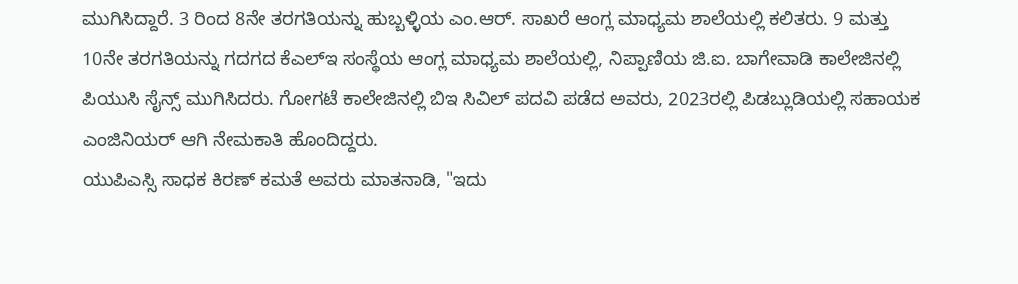ಮುಗಿಸಿದ್ದಾರೆ. 3 ರಿಂದ 8ನೇ ತರಗತಿಯನ್ನು ಹುಬ್ಬಳ್ಳಿಯ ಎಂ.ಆರ್. ಸಾಖರೆ ಆಂಗ್ಲ ಮಾಧ್ಯಮ ಶಾಲೆಯಲ್ಲಿ ಕಲಿತರು. 9 ಮತ್ತು 10ನೇ ತರಗತಿಯನ್ನು ಗದಗದ ಕೆಎಲ್ಇ ಸಂಸ್ಥೆಯ ಆಂಗ್ಲ ಮಾಧ್ಯಮ ಶಾಲೆಯಲ್ಲಿ, ನಿಪ್ಪಾಣಿಯ ಜಿ.ಐ. ಬಾಗೇವಾಡಿ ಕಾಲೇಜಿನಲ್ಲಿ ಪಿಯುಸಿ ಸೈನ್ಸ್ ಮುಗಿಸಿದರು. ಗೋಗಟೆ ಕಾಲೇಜಿನಲ್ಲಿ ಬಿಇ ಸಿವಿಲ್ ಪದವಿ ಪಡೆದ ಅವರು, 2023ರಲ್ಲಿ ಪಿಡಬ್ಲುಡಿಯಲ್ಲಿ ಸಹಾಯಕ ಎಂಜಿನಿಯರ್ ಆಗಿ ನೇಮಕಾತಿ ಹೊಂದಿದ್ದರು.
ಯುಪಿಎಸ್ಸಿ ಸಾಧಕ ಕಿರಣ್ ಕಮತೆ ಅವರು ಮಾತನಾಡಿ, "ಇದು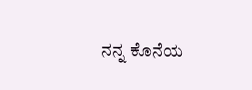ನನ್ನ ಕೊನೆಯ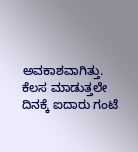ಅವಕಾಶವಾಗಿತ್ತು. ಕೆಲಸ ಮಾಡುತ್ತಲೇ ದಿನಕ್ಕೆ ಐದಾರು ಗಂಟೆ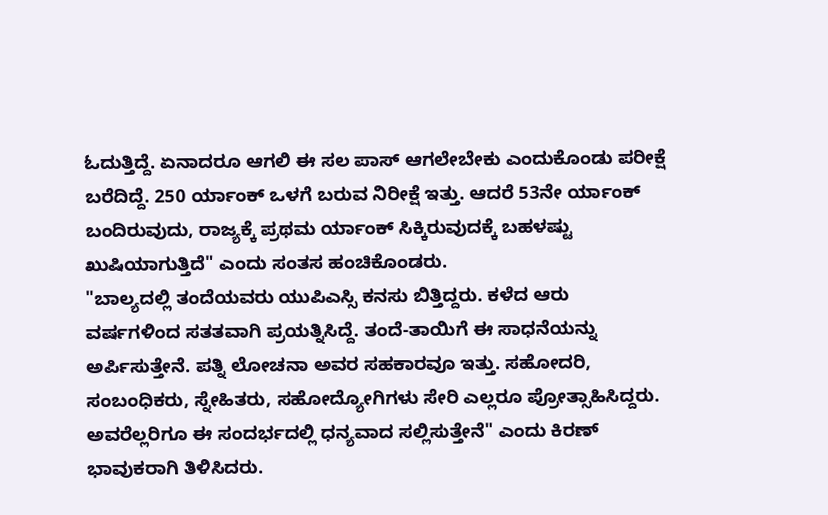ಓದುತ್ತಿದ್ದೆ. ಏನಾದರೂ ಆಗಲಿ ಈ ಸಲ ಪಾಸ್ ಆಗಲೇಬೇಕು ಎಂದುಕೊಂಡು ಪರೀಕ್ಷೆ ಬರೆದಿದ್ದೆ. 250 ರ್ಯಾಂಕ್ ಒಳಗೆ ಬರುವ ನಿರೀಕ್ಷೆ ಇತ್ತು. ಆದರೆ 53ನೇ ರ್ಯಾಂಕ್ ಬಂದಿರುವುದು, ರಾಜ್ಯಕ್ಕೆ ಪ್ರಥಮ ರ್ಯಾಂಕ್ ಸಿಕ್ಕಿರುವುದಕ್ಕೆ ಬಹಳಷ್ಟು ಖುಷಿಯಾಗುತ್ತಿದೆ" ಎಂದು ಸಂತಸ ಹಂಚಿಕೊಂಡರು.
"ಬಾಲ್ಯದಲ್ಲಿ ತಂದೆಯವರು ಯುಪಿಎಸ್ಸಿ ಕನಸು ಬಿತ್ತಿದ್ದರು. ಕಳೆದ ಆರು ವರ್ಷಗಳಿಂದ ಸತತವಾಗಿ ಪ್ರಯತ್ನಿಸಿದ್ದೆ. ತಂದೆ-ತಾಯಿಗೆ ಈ ಸಾಧನೆಯನ್ನು ಅರ್ಪಿಸುತ್ತೇನೆ. ಪತ್ನಿ ಲೋಚನಾ ಅವರ ಸಹಕಾರವೂ ಇತ್ತು. ಸಹೋದರಿ, ಸಂಬಂಧಿಕರು, ಸ್ನೇಹಿತರು, ಸಹೋದ್ಯೋಗಿಗಳು ಸೇರಿ ಎಲ್ಲರೂ ಪ್ರೋತ್ಸಾಹಿಸಿದ್ದರು. ಅವರೆಲ್ಲರಿಗೂ ಈ ಸಂದರ್ಭದಲ್ಲಿ ಧನ್ಯವಾದ ಸಲ್ಲಿಸುತ್ತೇನೆ" ಎಂದು ಕಿರಣ್ ಭಾವುಕರಾಗಿ ತಿಳಿಸಿದರು.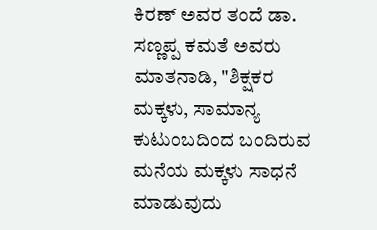ಕಿರಣ್ ಅವರ ತಂದೆ ಡಾ. ಸಣ್ಣಪ್ಪ ಕಮತೆ ಅವರು ಮಾತನಾಡಿ, "ಶಿಕ್ಷಕರ ಮಕ್ಕಳು, ಸಾಮಾನ್ಯ ಕುಟುಂಬದಿಂದ ಬಂದಿರುವ ಮನೆಯ ಮಕ್ಕಳು ಸಾಧನೆ ಮಾಡುವುದು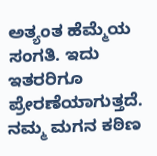ಅತ್ಯಂತ ಹೆಮ್ಮೆಯ ಸಂಗತಿ. ಇದು ಇತರರಿಗೂ ಪ್ರೇರಣೆಯಾಗುತ್ತದೆ. ನಮ್ಮ ಮಗನ ಕಠಿಣ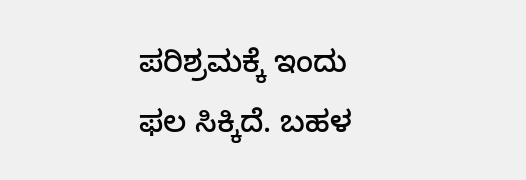ಪರಿಶ್ರಮಕ್ಕೆ ಇಂದು ಫಲ ಸಿಕ್ಕಿದೆ. ಬಹಳ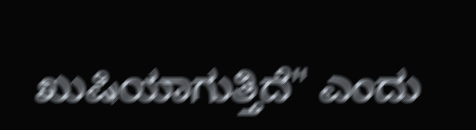ಖುಷಿಯಾಗುತ್ತಿದೆ" ಎಂದು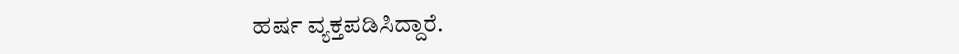ಹರ್ಷ ವ್ಯಕ್ತಪಡಿಸಿದ್ದಾರೆ.